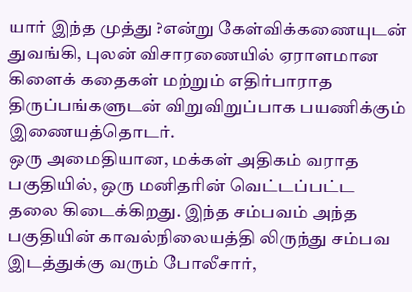யார் இந்த முத்து ?என்று கேள்விக்கணையுடன் துவங்கி, புலன் விசாரணையில் ஏராளமான கிளைக் கதைகள் மற்றும் எதிர்பாராத திருப்பங்களுடன் விறுவிறுப்பாக பயணிக்கும் இணையத்தொடர்.
ஒரு அமைதியான, மக்கள் அதிகம் வராத பகுதியில், ஒரு மனிதரின் வெட்டப்பட்ட தலை கிடைக்கிறது. இந்த சம்பவம் அந்த பகுதியின் காவல்நிலையத்தி லிருந்து சம்பவ இடத்துக்கு வரும் போலீசார்,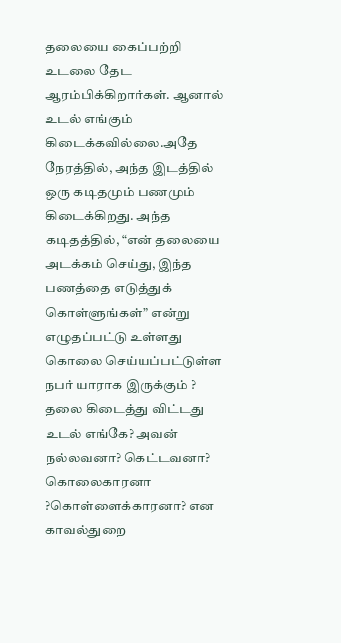தலையை கைப்பற்றி உடலை தேட ஆரம்பிக்கிறார்கள். ஆனால் உடல் எங்கும் கிடைக்கவில்லை.அதே நேரத்தில், அந்த இடத்தில் ஒரு கடிதமும் பணமும் கிடைக்கிறது. அந்த கடிதத்தில், “என் தலையை அடக்கம் செய்து, இந்த பணத்தை எடுத்துக் கொள்ளுங்கள்” என்று எழுதப்பட்டு உள்ளது கொலை செய்யப்பட்டுள்ள நபர் யாராக இருக்கும் ? தலை கிடைத்து விட்டது உடல் எங்கே? அவன் நல்லவனா? கெட்டவனா? கொலைகாரனா ?கொள்ளைக்காரனா? என காவல்துறை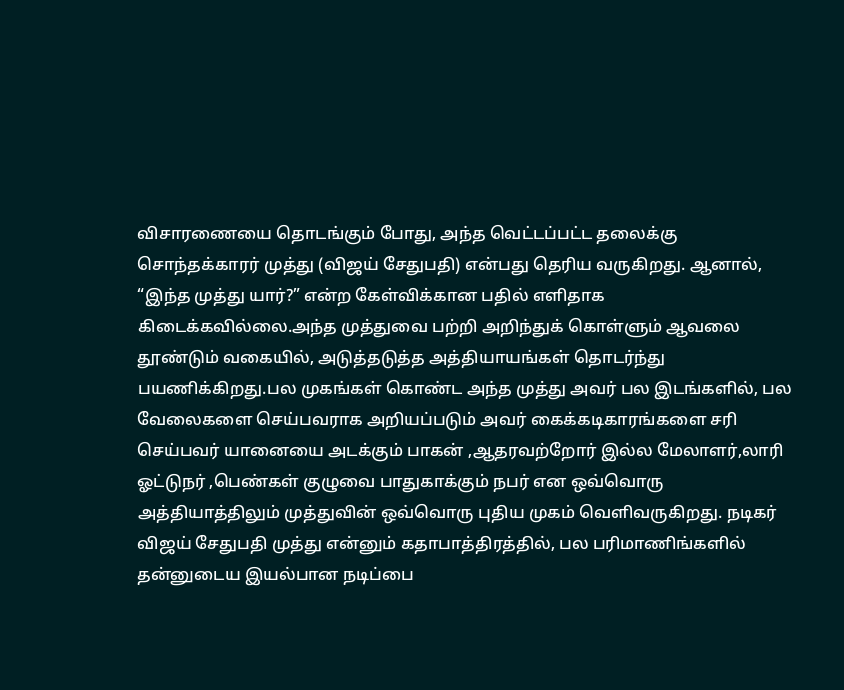விசாரணையை தொடங்கும் போது, அந்த வெட்டப்பட்ட தலைக்கு சொந்தக்காரர் முத்து (விஜய் சேதுபதி) என்பது தெரிய வருகிறது. ஆனால், “இந்த முத்து யார்?” என்ற கேள்விக்கான பதில் எளிதாக கிடைக்கவில்லை.அந்த முத்துவை பற்றி அறிந்துக் கொள்ளும் ஆவலை தூண்டும் வகையில், அடுத்தடுத்த அத்தியாயங்கள் தொடர்ந்து பயணிக்கிறது.பல முகங்கள் கொண்ட அந்த முத்து அவர் பல இடங்களில், பல வேலைகளை செய்பவராக அறியப்படும் அவர் கைக்கடிகாரங்களை சரி செய்பவர் யானையை அடக்கும் பாகன் ,ஆதரவற்றோர் இல்ல மேலாளர்,லாரி ஓட்டுநர் ,பெண்கள் குழுவை பாதுகாக்கும் நபர் என ஒவ்வொரு அத்தியாத்திலும் முத்துவின் ஒவ்வொரு புதிய முகம் வெளிவருகிறது. நடிகர் விஜய் சேதுபதி முத்து என்னும் கதாபாத்திரத்தில், பல பரிமாணிங்களில் தன்னுடைய இயல்பான நடிப்பை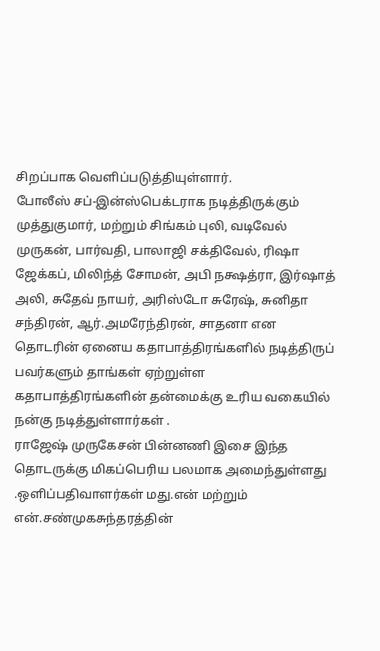சிறப்பாக வெளிப்படுத்தியுள்ளார்.
போலீஸ் சப்-இன்ஸ்பெக்டராக நடித்திருக்கும் முத்துகுமார், மற்றும் சிங்கம் புலி, வடிவேல் முருகன், பார்வதி, பாலாஜி சக்திவேல், ரிஷா ஜேக்கப், மிலிந்த் சோமன், அபி நக்ஷத்ரா, இர்ஷாத் அலி, சுதேவ் நாயர், அரிஸ்டோ சுரேஷ், சுனிதா சந்திரன், ஆர்.அமரேந்திரன், சாதனா என தொடரின் ஏனைய கதாபாத்திரங்களில் நடித்திருப் பவர்களும் தாங்கள் ஏற்றுள்ள கதாபாத்திரங்களின் தன்மைக்கு உரிய வகையில் நன்கு நடித்துள்ளார்கள் .
ராஜேஷ் முருகேசன் பின்னணி இசை இந்த தொடருக்கு மிகப்பெரிய பலமாக அமைந்துள்ளது .ஒளிப்பதிவாளர்கள் மது.என் மற்றும் என்.சண்முகசுந்தரத்தின்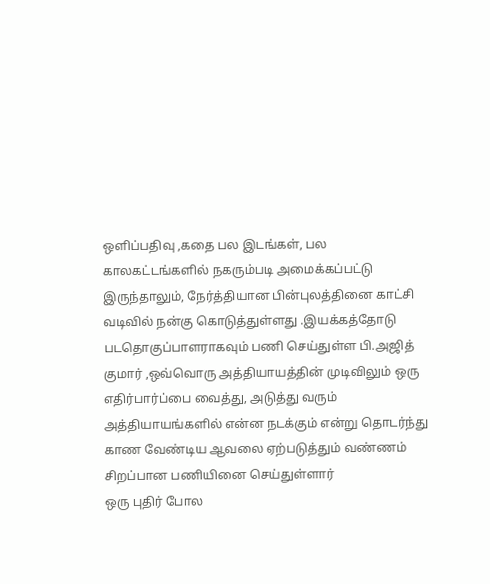ஒளிப்பதிவு ,கதை பல இடங்கள், பல காலகட்டங்களில் நகரும்படி அமைக்கப்பட்டு இருந்தாலும், நேர்த்தியான பின்புலத்தினை காட்சி வடிவில் நன்கு கொடுத்துள்ளது .இயக்கத்தோடு படதொகுப்பாளராகவும் பணி செய்துள்ள பி.அஜித் குமார் ,ஒவ்வொரு அத்தியாயத்தின் முடிவிலும் ஒரு எதிர்பார்ப்பை வைத்து, அடுத்து வரும் அத்தியாயங்களில் என்ன நடக்கும் என்று தொடர்ந்து காண வேண்டிய ஆவலை ஏற்படுத்தும் வண்ணம் சிறப்பான பணியினை செய்துள்ளார்
ஒரு புதிர் போல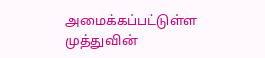அமைக்கப்பட்டுள்ள முத்துவின்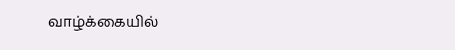வாழ்க்கையில்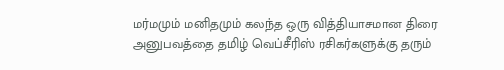மர்மமும் மனிதமும் கலந்த ஒரு வித்தியாசமான திரை அனுபவத்தை தமிழ் வெப்சீரிஸ் ரசிகர்களுக்கு தரும்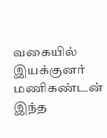வகையில் இயக்குனர் மணிகண்டன் இந்த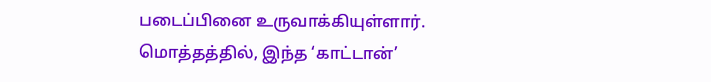படைப்பினை உருவாக்கியுள்ளார்.
மொத்தத்தில், இந்த ‘காட்டான்’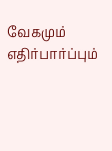வேகமும் எதிர்பார்ப்பும்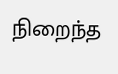நிறைந்த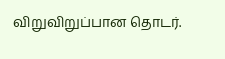விறுவிறுப்பான தொடர்.